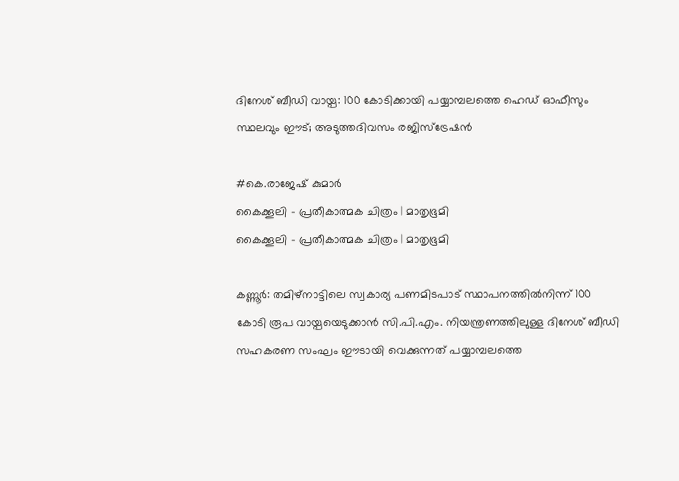ദിനേശ് ബീഡി വായ്പ: 100 കോടിക്കായി പയ്യാമ്പലത്തെ ഹെഡ് ഓഫീസും സ്ഥലവും ഈട്; അടുത്തദിവസം രജിസ്ട്രേഷൻ

#കെ.രാജേഷ് കുമാർ
കൈക്കൂലി - പ്രതീകാത്മക ചിത്രം | മാതൃഭൂമി
കൈക്കൂലി - പ്രതീകാത്മക ചിത്രം | മാതൃഭൂമി

കണ്ണൂർ: തമിഴ്‌നാട്ടിലെ സ്വകാര്യ പണമിടപാട് സ്ഥാപനത്തിൽനിന്ന് 100 കോടി രൂപ വായ്പയെടുക്കാൻ സി.പി.എം. നിയന്ത്രണത്തിലുള്ള ദിനേശ് ബീഡി സഹകരണ സംഘം ഈടായി വെക്കുന്നത് പയ്യാമ്പലത്തെ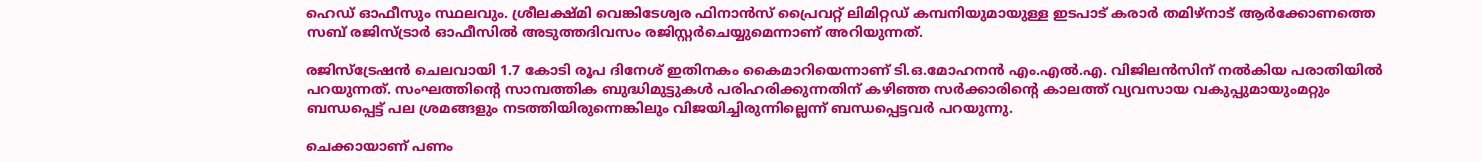ഹെഡ് ഓഫീസും സ്ഥലവും. ശ്രീലക്ഷ്മി വെങ്കിടേശ്വര ഫിനാൻസ് പ്രൈവറ്റ് ലിമിറ്റഡ് കമ്പനിയുമായുള്ള ഇടപാട് കരാർ തമിഴ്‌നാട് ആർക്കോണത്തെ സബ് രജിസ്ട്രാർ ഓഫീസിൽ അടുത്തദിവസം രജിസ്റ്റർചെയ്യുമെന്നാണ് അറിയുന്നത്.

രജിസ്‌ട്രേഷൻ ചെലവായി 1.7 കോടി രൂപ ദിനേശ് ഇതിനകം കൈമാറിയെന്നാണ് ടി.ഒ.മോഹനൻ എം.എൽ.എ. വിജിലൻസിന് നൽകിയ പരാതിയിൽ പറയുന്നത്. സംഘത്തിന്റെ സാമ്പത്തിക ബുദ്ധിമുട്ടുകൾ പരിഹരിക്കുന്നതിന് കഴിഞ്ഞ സർക്കാരിന്റെ കാലത്ത് വ്യവസായ വകുപ്പുമായുംമറ്റും ബന്ധപ്പെട്ട് പല ശ്രമങ്ങളും നടത്തിയിരുന്നെങ്കിലും വിജയിച്ചിരുന്നില്ലെന്ന് ബന്ധപ്പെട്ടവർ പറയുന്നു.

ചെക്കായാണ് പണം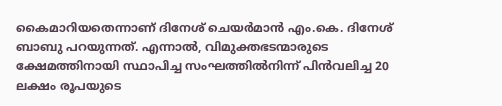കൈമാറിയതെന്നാണ് ദിനേശ് ചെയർമാൻ എം.കെ. ദിനേശ് ബാബു പറയുന്നത്. എന്നാൽ, വിമുക്തഭടന്മാരുടെ ക്ഷേമത്തിനായി സ്ഥാപിച്ച സംഘത്തിൽനിന്ന് പിൻവലിച്ച 20 ലക്ഷം രൂപയുടെ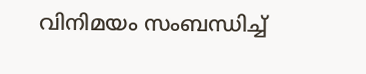വിനിമയം സംബന്ധിച്ച്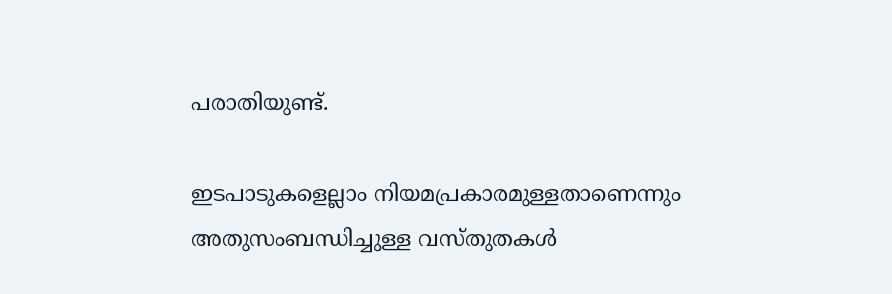പരാതിയുണ്ട്.

ഇടപാടുകളെല്ലാം നിയമപ്രകാരമുള്ളതാണെന്നും അതുസംബന്ധിച്ചുള്ള വസ്തുതകൾ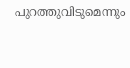പുറത്തുവിടുമെന്നും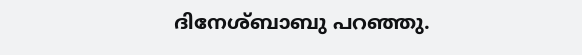ദിനേശ്ബാബു പറഞ്ഞു.